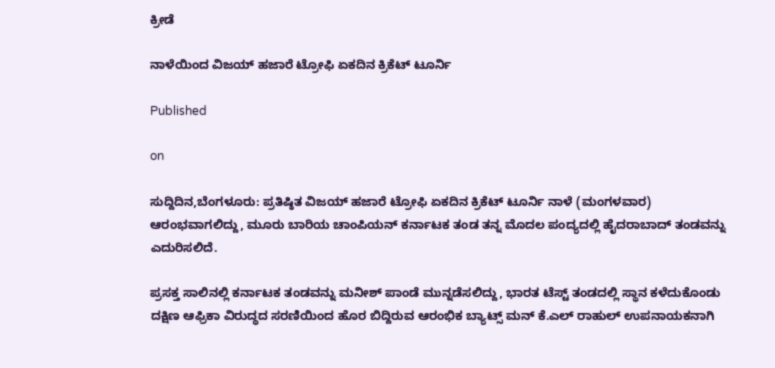ಕ್ರೀಡೆ

ನಾಳೆಯಿಂದ ವಿಜಯ್ ಹಜಾರೆ ಟ್ರೋಫಿ ಏಕದಿನ ಕ್ರಿಕೆಟ್ ಟೂರ್ನಿ

Published

on

ಸುದ್ದಿದಿನ,ಬೆಂಗಳೂರು: ಪ್ರತಿಷ್ಠಿತ ವಿಜಯ್ ಹಜಾರೆ ಟ್ರೋಫಿ ಏಕದಿನ ಕ್ರಿಕೆಟ್ ಟೂರ್ನಿ ನಾಳೆ (ಮಂಗಳವಾರ) ಆರಂಭವಾಗಲಿದ್ದು, ಮೂರು ಬಾರಿಯ ಚಾಂಪಿಯನ್ ಕರ್ನಾಟಕ ತಂಡ ತನ್ನ ಮೊದಲ ಪಂದ್ಯದಲ್ಲಿ ಹೈದರಾಬಾದ್ ತಂಡವನ್ನು ಎದುರಿಸಲಿದೆ.

ಪ್ರಸಕ್ತ ಸಾಲಿನಲ್ಲಿ ಕರ್ನಾಟಕ ತಂಡವನ್ನು ಮನೀಶ್ ಪಾಂಡೆ ಮುನ್ನಡೆಸಲಿದ್ದು, ಭಾರತ ಟೆಸ್ಟ್ ತಂಡದಲ್ಲಿ ಸ್ಥಾನ ಕಳೆದುಕೊಂಡು ದಕ್ಷಿಣ ಆಫ್ರಿಕಾ ವಿರುದ್ಧದ ಸರಣಿಯಿಂದ ಹೊರ ಬಿದ್ದಿರುವ ಆರಂಭಿಕ ಬ್ಯಾಟ್ಸ್ ಮನ್ ಕೆ.ಎಲ್ ರಾಹುಲ್ ಉಪನಾಯಕನಾಗಿ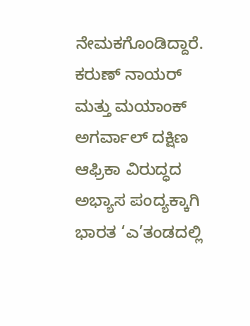ನೇಮಕಗೊಂಡಿದ್ದಾರೆ. ಕರುಣ್ ನಾಯರ್ ಮತ್ತು ಮಯಾಂಕ್ ಅಗರ್ವಾಲ್ ದಕ್ಷಿಣ ಆಫ್ರಿಕಾ ವಿರುದ್ಧದ ಅಭ್ಯಾಸ ಪಂದ್ಯಕ್ಕಾಗಿ ಭಾರತ ‘ಎ’ತಂಡದಲ್ಲಿ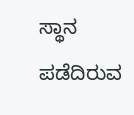ಸ್ಥಾನ ಪಡೆದಿರುವ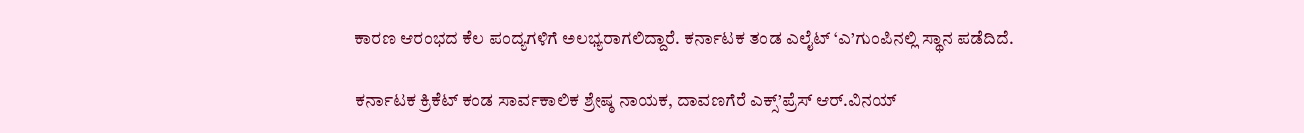ಕಾರಣ ಆರಂಭದ ಕೆಲ ಪಂದ್ಯಗಳಿಗೆ ಅಲಭ್ಯರಾಗಲಿದ್ದಾರೆ. ಕರ್ನಾಟಕ ತಂಡ ಎಲೈಟ್ ‘ಎ’ಗುಂಪಿನಲ್ಲಿ ಸ್ಥಾನ ಪಡೆದಿದೆ.

ಕರ್ನಾಟಕ ಕ್ರಿಕೆಟ್ ಕಂಡ ಸಾರ್ವಕಾಲಿಕ ಶ್ರೇಷ್ಠ ನಾಯಕ, ದಾವಣಗೆರೆ ಎಕ್ಸ್’ಪ್ರೆಸ್ ಆರ್.ವಿನಯ್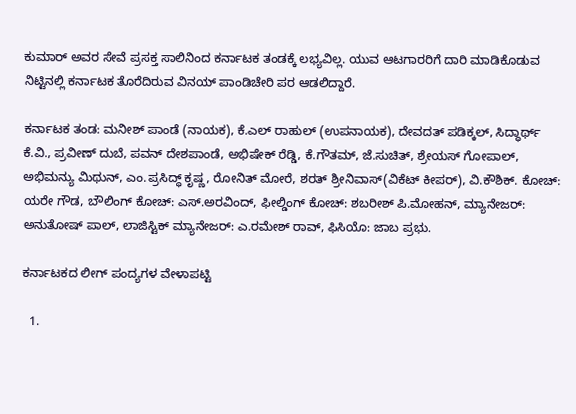ಕುಮಾರ್ ಅವರ ಸೇವೆ ಪ್ರಸಕ್ತ ಸಾಲಿನಿಂದ ಕರ್ನಾಟಕ ತಂಡಕ್ಕೆ ಲಭ್ಯವಿಲ್ಲ. ಯುವ ಆಟಗಾರರಿಗೆ ದಾರಿ ಮಾಡಿಕೊಡುವ ನಿಟ್ಟಿನಲ್ಲಿ ಕರ್ನಾಟಕ ತೊರೆದಿರುವ ವಿನಯ್ ಪಾಂಡಿಚೇರಿ ಪರ ಆಡಲಿದ್ದಾರೆ.

ಕರ್ನಾಟಕ ತಂಡ: ಮನೀಶ್ ಪಾಂಡೆ (ನಾಯಕ), ಕೆ.ಎಲ್ ರಾಹುಲ್ (ಉಪನಾಯಕ), ದೇವದತ್ ಪಡಿಕ್ಕಲ್, ಸಿದ್ಧಾರ್ಥ್ ಕೆ.ವಿ., ಪ್ರವೀಣ್ ದುಬೆ, ಪವನ್ ದೇಶಪಾಂಡೆ, ಅಭಿಷೇಕ್ ರೆಡ್ಡಿ, ಕೆ.ಗೌತಮ್, ಜೆ.ಸುಚಿತ್, ಶ್ರೇಯಸ್ ಗೋಪಾಲ್, ಅಭಿಮನ್ಯು ಮಿಥುನ್, ಎಂ.ಪ್ರಸಿದ್ಧ್ ಕೃಷ್ಣ, ರೋನಿತ್ ಮೋರೆ, ಶರತ್ ಶ್ರೀನಿವಾಸ್(ವಿಕೆಟ್ ಕೀಪರ್), ವಿ.ಕೌಶಿಕ್. ಕೋಚ್: ಯರೇ ಗೌಡ, ಬೌಲಿಂಗ್ ಕೋಚ್: ಎಸ್.ಅರವಿಂದ್, ಫೀಲ್ಡಿಂಗ್ ಕೋಚ್: ಶಬರೀಶ್ ಪಿ.ಮೋಹನ್, ಮ್ಯಾನೇಜರ್: ಅನುತೋಷ್ ಪಾಲ್, ಲಾಜಿಸ್ಟಿಕ್ ಮ್ಯಾನೇಜರ್: ಎ.ರಮೇಶ್ ರಾವ್, ಫಿಸಿಯೊ: ಜಾಬ ಪ್ರಭು.

ಕರ್ನಾಟಕದ ಲೀಗ್ ಪಂದ್ಯಗಳ ವೇಳಾಪಟ್ಟಿ

  1.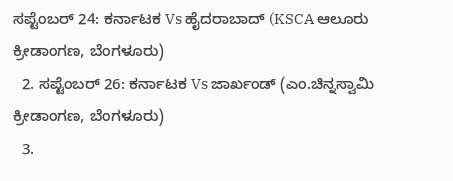ಸಪ್ಟೆಂಬರ್ 24: ಕರ್ನಾಟಕ Vs ಹೈದರಾಬಾದ್ (KSCA ಆಲೂರು ಕ್ರೀಡಾಂಗಣ, ಬೆಂಗಳೂರು)
  2. ಸಪ್ಟೆಂಬರ್ 26: ಕರ್ನಾಟಕ Vs ಜಾರ್ಖಂಡ್ (ಎಂ.ಚಿನ್ನಸ್ವಾಮಿ ಕ್ರೀಡಾಂಗಣ, ಬೆಂಗಳೂರು)
  3.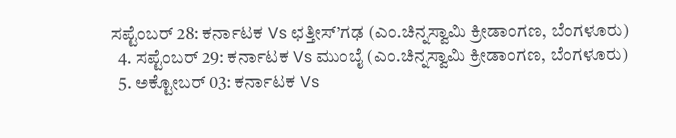ಸಪ್ಟೆಂಬರ್ 28: ಕರ್ನಾಟಕ Vs ಛತ್ತೀಸ್’ಗಢ (ಎಂ.ಚಿನ್ನಸ್ವಾಮಿ ಕ್ರೀಡಾಂಗಣ, ಬೆಂಗಳೂರು)
  4. ಸಪ್ಟೆಂಬರ್ 29: ಕರ್ನಾಟಕ Vs ಮುಂಬೈ (ಎಂ.ಚಿನ್ನಸ್ವಾಮಿ ಕ್ರೀಡಾಂಗಣ, ಬೆಂಗಳೂರು)
  5. ಅಕ್ಟೋಬರ್ 03: ಕರ್ನಾಟಕ Vs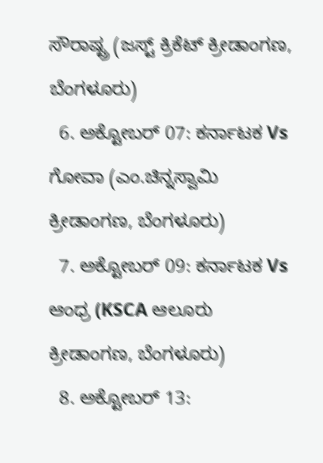ಸೌರಾಷ್ಟ್ರ (ಜಸ್ಟ್ ಕ್ರಿಕೆಟ್ ಕ್ರೀಡಾಂಗಣ, ಬೆಂಗಳೂರು)
  6. ಅಕ್ಟೋಬರ್ 07: ಕರ್ನಾಟಕ Vs ಗೋವಾ (ಎಂ.ಚಿನ್ನಸ್ವಾಮಿ ಕ್ರೀಡಾಂಗಣ, ಬೆಂಗಳೂರು)
  7. ಅಕ್ಟೋಬರ್ 09: ಕರ್ನಾಟಕ Vs ಆಂಧ್ರ (KSCA ಆಲೂರು ಕ್ರೀಡಾಂಗಣ, ಬೆಂಗಳೂರು)
  8. ಅಕ್ಟೋಬರ್ 13: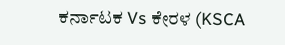ಕರ್ನಾಟಕ Vs ಕೇರಳ (KSCA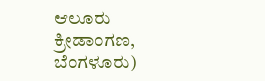ಆಲೂರು ಕ್ರೀಡಾಂಗಣ, ಬೆಂಗಳೂರು)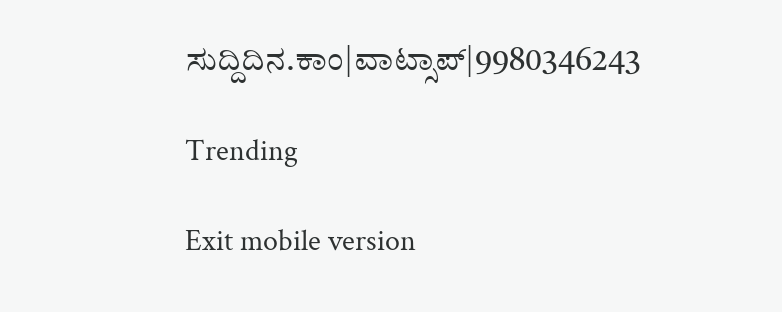ಸುದ್ದಿದಿನ.ಕಾಂ|ವಾಟ್ಸಾಪ್|9980346243

Trending

Exit mobile version